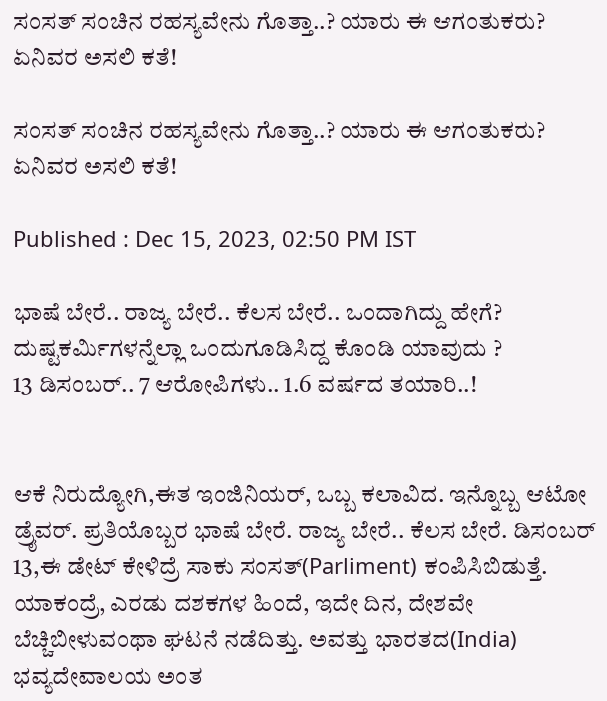ಸಂಸತ್ ಸಂಚಿನ ರಹಸ್ಯವೇನು ಗೊತ್ತಾ..? ಯಾರು ಈ ಆಗಂತುಕರು? ಏನಿವರ ಅಸಲಿ ಕತೆ!

ಸಂಸತ್ ಸಂಚಿನ ರಹಸ್ಯವೇನು ಗೊತ್ತಾ..? ಯಾರು ಈ ಆಗಂತುಕರು? ಏನಿವರ ಅಸಲಿ ಕತೆ!

Published : Dec 15, 2023, 02:50 PM IST

ಭಾಷೆ ಬೇರೆ.. ರಾಜ್ಯ ಬೇರೆ.. ಕೆಲಸ ಬೇರೆ.. ಒಂದಾಗಿದ್ದು ಹೇಗೆ?
ದುಷ್ಟಕರ್ಮಿಗಳನ್ನೆಲ್ಲಾ ಒಂದುಗೂಡಿಸಿದ್ದ ಕೊಂಡಿ ಯಾವುದು ?
13 ಡಿಸಂಬರ್.. 7 ಆರೋಪಿಗಳು.. 1.6 ವರ್ಷದ ತಯಾರಿ..!


ಆಕೆ ನಿರುದ್ಯೋಗಿ,ಈತ ಇಂಜಿನಿಯರ್, ಒಬ್ಬ ಕಲಾವಿದ. ಇನ್ನೊಬ್ಬ ಆಟೋ ಡ್ರೈವರ್. ಪ್ರತಿಯೊಬ್ಬರ ಭಾಷೆ ಬೇರೆ. ರಾಜ್ಯ ಬೇರೆ.. ಕೆಲಸ ಬೇರೆ. ಡಿಸಂಬರ್ 13,ಈ ಡೇಟ್ ಕೇಳಿದ್ರೆ ಸಾಕು ಸಂಸತ್(Parliment) ಕಂಪಿಸಿಬಿಡುತ್ತೆ. ಯಾಕಂದ್ರೆ, ಎರಡು ದಶಕಗಳ ಹಿಂದೆ, ಇದೇ ದಿನ, ದೇಶವೇ ಬೆಚ್ಚಿಬೀಳುವಂಥಾ ಘಟನೆ ನಡೆದಿತ್ತು. ಅವತ್ತು ಭಾರತದ(India) ಭವ್ಯದೇವಾಲಯ ಅಂತ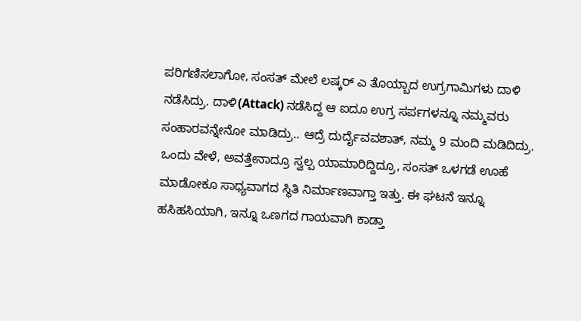ಪರಿಗಣಿಸಲಾಗೋ, ಸಂಸತ್ ಮೇಲೆ ಲಷ್ಕರ್ ಎ ತೊಯ್ಬಾದ ಉಗ್ರಗಾಮಿಗಳು ದಾಳಿ ನಡೆಸಿದ್ರು. ದಾಳಿ(Attack) ನಡೆಸಿದ್ದ ಆ ಐದೂ ಉಗ್ರ ಸರ್ಪಗಳನ್ನೂ ನಮ್ಮವರು ಸಂಹಾರವನ್ನೇನೋ ಮಾಡಿದ್ರು.. ಆದ್ರೆ ದುರ್ದೈವವಶಾತ್, ನಮ್ಮ 9 ಮಂದಿ ಮಡಿದಿದ್ರು. ಒಂದು ವೇಳೆ, ಅವತ್ತೇನಾದ್ರೂ ಸ್ವಲ್ಪ ಯಾಮಾರಿದ್ದಿದ್ರೂ, ಸಂಸತ್ ಒಳಗಡೆ ಊಹೆ ಮಾಡೋಕೂ ಸಾಧ್ಯವಾಗದ ಸ್ಥಿತಿ ನಿರ್ಮಾಣವಾಗ್ತಾ ಇತ್ತು. ಈ ಘಟನೆ ಇನ್ನೂ ಹಸಿಹಸಿಯಾಗಿ, ಇನ್ನೂ ಒಣಗದ ಗಾಯವಾಗಿ ಕಾಡ್ತಾ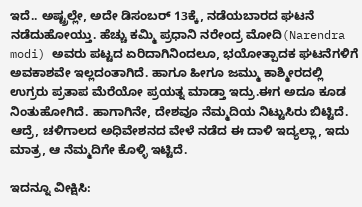ಇದೆ.. ಅಷ್ಟ್ರಲ್ಲೇ, ಅದೇ ಡಿಸಂಬರ್ 13ಕ್ಕೆ, ನಡೆಯಬಾರದ ಘಟನೆ ನಡೆದುಹೋಯ್ತು. ಹೆಚ್ಚು ಕಮ್ಮಿ ಪ್ರಧಾನಿ ನರೇಂದ್ರ ಮೋದಿ(Narendra modi) ಅವರು ಪಟ್ಟದ ಏರಿದಾಗಿನಿಂದಲೂ, ಭಯೋತ್ಪಾದಕ ಘಟನೆಗಳಿಗೆ ಅವಕಾಶವೇ ಇಲ್ಲದಂತಾಗಿದೆ. ಹಾಗೂ ಹೀಗೂ ಜಮ್ಮು ಕಾಶ್ಮೀರದಲ್ಲಿ ಉಗ್ರರು ಪ್ರತಾಪ ಮೆರೆಯೋ ಪ್ರಯತ್ನ ಮಾಡ್ತಾ ಇದ್ರು.ಈಗ ಅದೂ ಕೂಡ ನಿಂತುಹೋಗಿದೆ. ಹಾಗಾಗಿನೇ, ದೇಶವೂ ನೆಮ್ಮದಿಯ ನಿಟ್ಟುಸಿರು ಬಿಟ್ಟಿದೆ. ಆದ್ರೆ, ಚಳಿಗಾಲದ ಅಧಿವೇಶನದ ವೇಳೆ ನಡೆದ ಈ ದಾಳಿ ಇದ್ಯಲ್ಲಾ, ಇದು ಮಾತ್ರ, ಆ ನೆಮ್ಮದಿಗೇ ಕೊಳ್ಳಿ ಇಟ್ಟಿದೆ.

ಇದನ್ನೂ ವೀಕ್ಷಿಸಿ: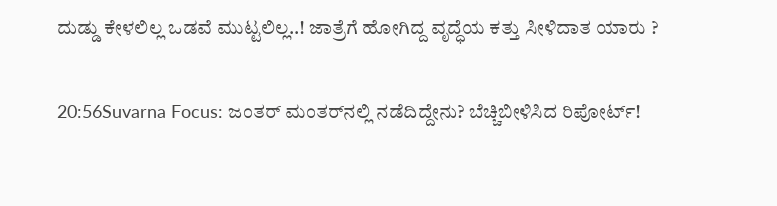ದುಡ್ಡು ಕೇಳಲಿಲ್ಲ ಒಡವೆ ಮುಟ್ಟಲಿಲ್ಲ..! ಜಾತ್ರೆಗೆ ಹೋಗಿದ್ದ ವೃದ್ಧೆಯ ಕತ್ತು ಸೀಳಿದಾತ ಯಾರು ?

20:56Suvarna Focus: ಜಂತರ್ ಮಂತರ್‌ನಲ್ಲಿ ನಡೆದಿದ್ದೇನು? ಬೆಚ್ಚಿಬೀಳಿಸಿದ ರಿಪೋರ್ಟ್!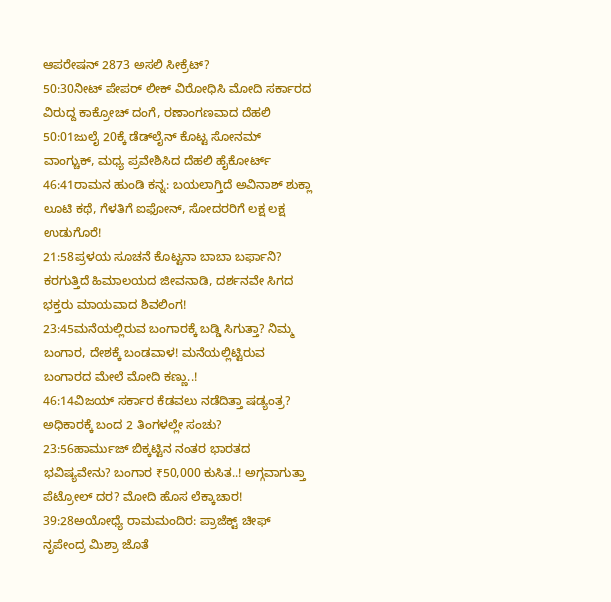ಆಪರೇಷನ್ 2873 ಅಸಲಿ ಸೀಕ್ರೆಟ್?
50:30ನೀಟ್ ಪೇಪರ್ ಲೀಕ್ ವಿರೋಧಿಸಿ ಮೋದಿ ಸರ್ಕಾರದ ವಿರುದ್ದ ಕಾಕ್ರೋಚ್ ದಂಗೆ, ರಣಾಂಗಣವಾದ ದೆಹಲಿ
50:01ಜುಲೈ 20ಕ್ಕೆ ಡೆಡ್‌ಲೈನ್ ಕೊಟ್ಟ ಸೋನಮ್ ವಾಂಗ್ಚುಕ್, ಮಧ್ಯ ಪ್ರವೇಶಿಸಿದ ದೆಹಲಿ ಹೈಕೋರ್ಟ್
46:41ರಾಮನ ಹುಂಡಿ ಕನ್ನ: ಬಯಲಾಗ್ತಿದೆ ಅವಿನಾಶ್ ಶುಕ್ಲಾ ಲೂಟಿ ಕಥೆ, ಗೆಳತಿಗೆ ಐಫೋನ್, ಸೋದರರಿಗೆ ಲಕ್ಷ ಲಕ್ಷ ಉಡುಗೊರೆ!
21:58ಪ್ರಳಯ ಸೂಚನೆ ಕೊಟ್ಟನಾ ಬಾಬಾ ಬರ್ಫಾನಿ? ಕರಗುತ್ತಿದೆ ಹಿಮಾಲಯದ ಜೀವನಾಡಿ, ದರ್ಶನವೇ ಸಿಗದ ಭಕ್ತರು ಮಾಯವಾದ ಶಿವಲಿಂಗ!
23:45ಮನೆಯಲ್ಲಿರುವ ಬಂಗಾರಕ್ಕೆ ಬಡ್ಡಿ ಸಿಗುತ್ತಾ? ನಿಮ್ಮ ಬಂಗಾರ, ದೇಶಕ್ಕೆ ಬಂಡವಾಳ! ಮನೆಯಲ್ಲಿಟ್ಟಿರುವ ಬಂಗಾರದ ಮೇಲೆ ಮೋದಿ ಕಣ್ಣು..!
46:14ವಿಜಯ್ ಸರ್ಕಾರ ಕೆಡವಲು ನಡೆದಿತ್ತಾ ಷಡ್ಯಂತ್ರ? ಅಧಿಕಾರಕ್ಕೆ ಬಂದ 2 ತಿಂಗಳಲ್ಲೇ ಸಂಚು?
23:56ಹಾರ್ಮುಜ್ ಬಿಕ್ಕಟ್ಟಿನ ನಂತರ ಭಾರತದ ಭವಿಷ್ಯವೇನು? ಬಂಗಾರ ₹50,000 ಕುಸಿತ..! ಅಗ್ಗವಾಗುತ್ತಾ ಪೆಟ್ರೋಲ್ ದರ? ಮೋದಿ ಹೊಸ ಲೆಕ್ಕಾಚಾರ!
39:28ಅಯೋಧ್ಯೆ ರಾಮಮಂದಿರ: ಪ್ರಾಜೆಕ್ಟ್ ಚೀಫ್ ನೃಪೇಂದ್ರ ಮಿಶ್ರಾ ಜೊತೆ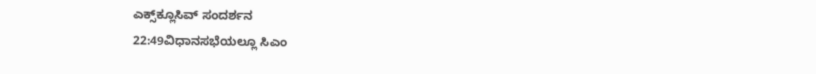ಎಕ್ಸ್‌ಕ್ಲೂಸಿವ್ ಸಂದರ್ಶನ
22:49ವಿಧಾನಸಭೆಯಲ್ಲೂ ಸಿಎಂ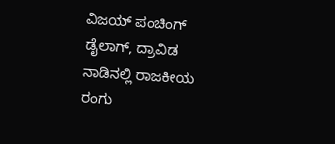ವಿಜಯ್ ಪಂಚಿಂಗ್ ಡೈಲಾಗ್, ದ್ರಾವಿಡ ನಾಡಿನಲ್ಲಿ ರಾಜಕೀಯ ರಂಗು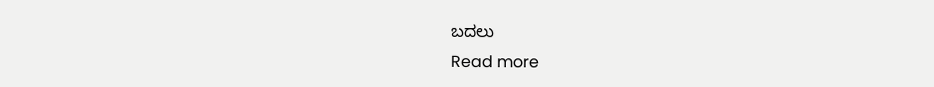ಬದಲು
Read more